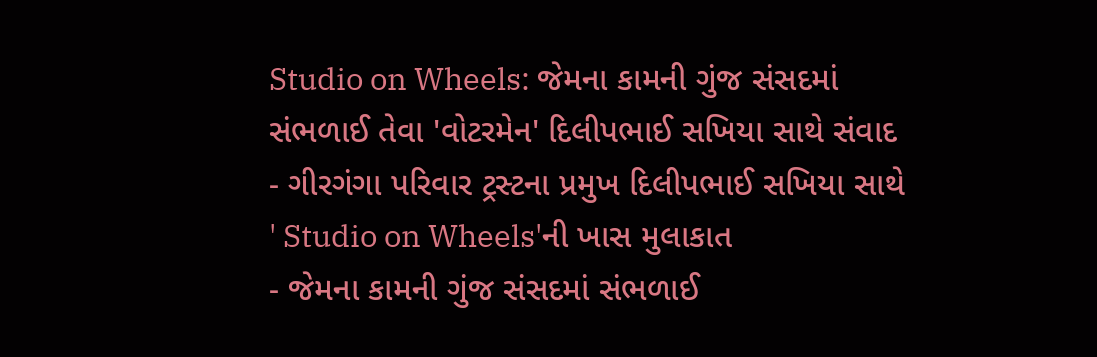Studio on Wheels: જેમના કામની ગુંજ સંસદમાં સંભળાઈ તેવા 'વોટરમેન' દિલીપભાઈ સખિયા સાથે સંવાદ
- ગીરગંગા પરિવાર ટ્રસ્ટના પ્રમુખ દિલીપભાઈ સખિયા સાથે ' Studio on Wheels'ની ખાસ મુલાકાત
- જેમના કામની ગુંજ સંસદમાં સંભળાઈ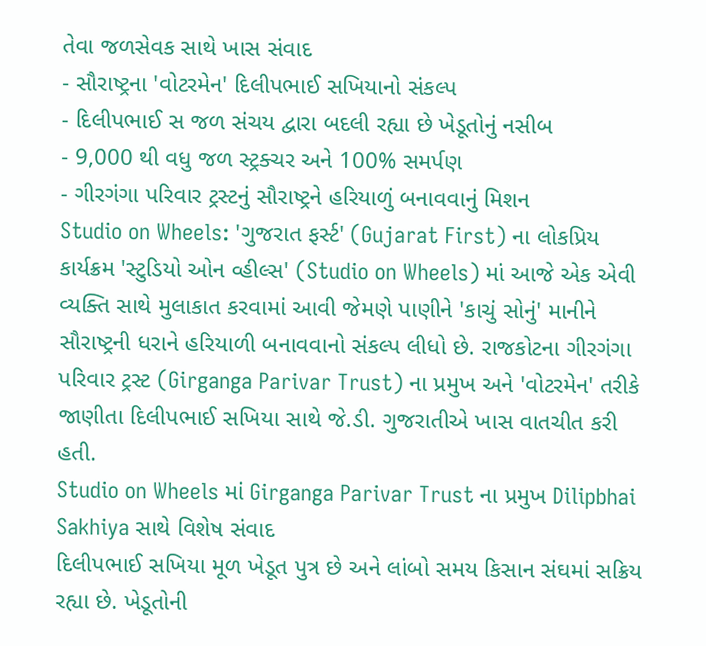તેવા જળસેવક સાથે ખાસ સંવાદ
- સૌરાષ્ટ્રના 'વોટરમેન' દિલીપભાઈ સખિયાનો સંકલ્પ
- દિલીપભાઈ સ જળ સંચય દ્વારા બદલી રહ્યા છે ખેડૂતોનું નસીબ
- 9,000 થી વધુ જળ સ્ટ્રક્ચર અને 100% સમર્પણ
- ગીરગંગા પરિવાર ટ્રસ્ટનું સૌરાષ્ટ્રને હરિયાળું બનાવવાનું મિશન
Studio on Wheels: 'ગુજરાત ફર્સ્ટ' (Gujarat First) ના લોકપ્રિય કાર્યક્રમ 'સ્ટુડિયો ઓન વ્હીલ્સ' (Studio on Wheels) માં આજે એક એવી વ્યક્તિ સાથે મુલાકાત કરવામાં આવી જેમણે પાણીને 'કાચું સોનું' માનીને સૌરાષ્ટ્રની ધરાને હરિયાળી બનાવવાનો સંકલ્પ લીધો છે. રાજકોટના ગીરગંગા પરિવાર ટ્રસ્ટ (Girganga Parivar Trust) ના પ્રમુખ અને 'વોટરમેન' તરીકે જાણીતા દિલીપભાઈ સખિયા સાથે જે.ડી. ગુજરાતીએ ખાસ વાતચીત કરી હતી.
Studio on Wheels માં Girganga Parivar Trust ના પ્રમુખ Dilipbhai Sakhiya સાથે વિશેષ સંવાદ
દિલીપભાઈ સખિયા મૂળ ખેડૂત પુત્ર છે અને લાંબો સમય કિસાન સંઘમાં સક્રિય રહ્યા છે. ખેડૂતોની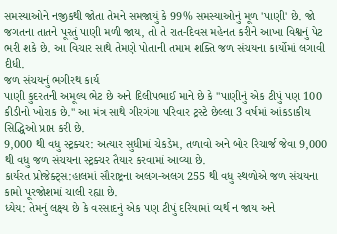સમસ્યાઓને નજીકથી જોતા તેમને સમજાયું કે 99% સમસ્યાઓનું મૂળ 'પાણી' છે. જો જગતના તાતને પૂરતું પાણી મળી જાય, તો તે રાત-દિવસ મહેનત કરીને આખા વિશ્વનું પેટ ભરી શકે છે. આ વિચાર સાથે તેમણે પોતાની તમામ શક્તિ જળ સંચયના કાર્યોમાં લગાવી દીધી.
જળ સંચયનું ભગીરથ કાર્ય
પાણી કુદરતની અમૂલ્ય ભેટ છે અને દિલીપભાઈ માને છે કે "પાણીનું એક ટીપું પણ 100 કીડીનો ખોરાક છે." આ મંત્ર સાથે ગીરગંગા પરિવાર ટ્રસ્ટે છેલ્લા 3 વર્ષમાં આંકડાકીય સિદ્ધિઓ પ્રાપ્ત કરી છે.
9,000 થી વધુ સ્ટ્રક્ચર: અત્યાર સુધીમાં ચેકડેમ, તળાવો અને બોર રિચાર્જ જેવા 9,000 થી વધુ જળ સંચયના સ્ટ્રક્ચર તૈયાર કરવામાં આવ્યા છે.
કાર્યરત પ્રોજેક્ટ્સ:હાલમાં સૌરાષ્ટ્રના અલગ-અલગ 255 થી વધુ સ્થળોએ જળ સંચયના કામો પૂરજોશમાં ચાલી રહ્યા છે.
ધ્યેય: તેમનું લક્ષ્ય છે કે વરસાદનું એક પણ ટીપું દરિયામાં વ્યર્થ ન જાય અને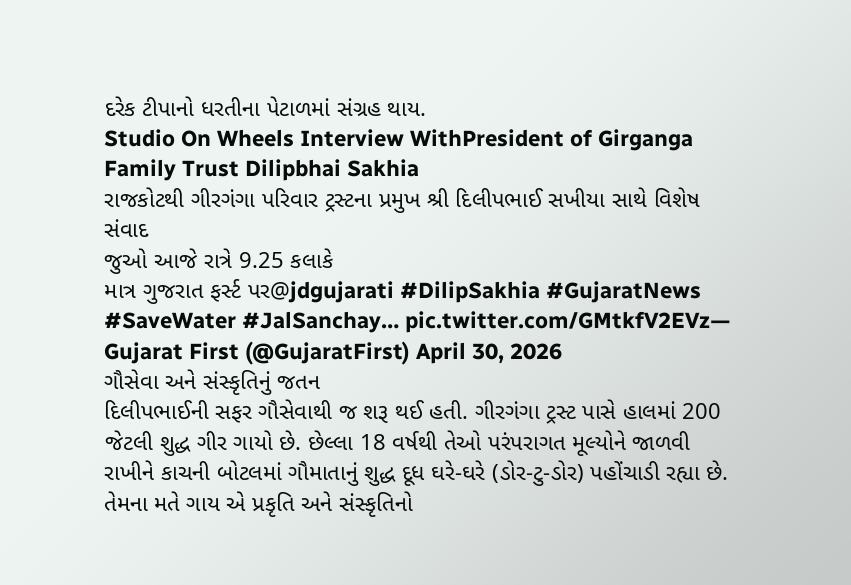દરેક ટીપાનો ધરતીના પેટાળમાં સંગ્રહ થાય.
Studio On Wheels Interview WithPresident of Girganga Family Trust Dilipbhai Sakhia
રાજકોટથી ગીરગંગા પરિવાર ટ્રસ્ટના પ્રમુખ શ્રી દિલીપભાઈ સખીયા સાથે વિશેષ સંવાદ
જુઓ આજે રાત્રે 9.25 કલાકે
માત્ર ગુજરાત ફર્સ્ટ પર@jdgujarati #DilipSakhia #GujaratNews #SaveWater #JalSanchay… pic.twitter.com/GMtkfV2EVz— Gujarat First (@GujaratFirst) April 30, 2026
ગૌસેવા અને સંસ્કૃતિનું જતન
દિલીપભાઈની સફર ગૌસેવાથી જ શરૂ થઈ હતી. ગીરગંગા ટ્રસ્ટ પાસે હાલમાં 200 જેટલી શુદ્ધ ગીર ગાયો છે. છેલ્લા 18 વર્ષથી તેઓ પરંપરાગત મૂલ્યોને જાળવી રાખીને કાચની બોટલમાં ગૌમાતાનું શુદ્ધ દૂધ ઘરે-ઘરે (ડોર-ટુ-ડોર) પહોંચાડી રહ્યા છે. તેમના મતે ગાય એ પ્રકૃતિ અને સંસ્કૃતિનો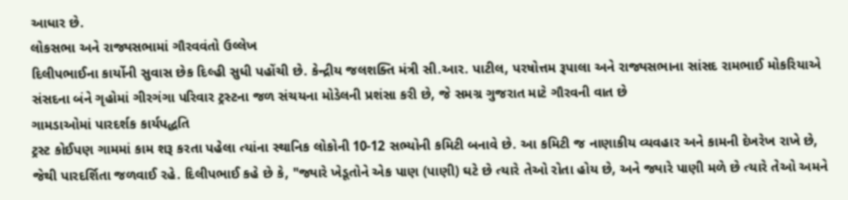આધાર છે.
લોકસભા અને રાજ્યસભામાં ગૌરવવંતો ઉલ્લેખ
દિલીપભાઈના કાર્યોની સુવાસ છેક દિલ્હી સુધી પહોંચી છે. કેન્દ્રીય જલશક્તિ મંત્રી સી.આર. પાટીલ, પરષોત્તમ રૂપાલા અને રાજ્યસભાના સાંસદ રામભાઈ મોકરિયાએ સંસદના બંને ગૃહોમાં ગીરગંગા પરિવાર ટ્રસ્ટના જળ સંચયના મોડેલની પ્રશંસા કરી છે, જે સમગ્ર ગુજરાત માટે ગૌરવની વાત છે
ગામડાઓમાં પારદર્શક કાર્યપદ્ધતિ
ટ્રસ્ટ કોઈપણ ગામમાં કામ શરૂ કરતા પહેલા ત્યાંના સ્થાનિક લોકોની 10-12 સભ્યોની કમિટી બનાવે છે. આ કમિટી જ નાણાકીય વ્યવહાર અને કામની દેખરેખ રાખે છે, જેથી પારદર્શિતા જળવાઈ રહે. દિલીપભાઈ કહે છે કે, "જ્યારે ખેડૂતોને એક પાણ (પાણી) ઘટે છે ત્યારે તેઓ રોતા હોય છે, અને જ્યારે પાણી મળે છે ત્યારે તેઓ અમને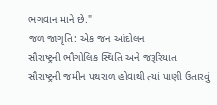ભગવાન માને છે."
જળ જાગૃતિ: એક જન આંદોલન
સૌરાષ્ટ્રની ભૌગોલિક સ્થિતિ અને જરૂરિયાત
સૌરાષ્ટ્રની જમીન પથરાળ હોવાથી ત્યાં પાણી ઉતારવું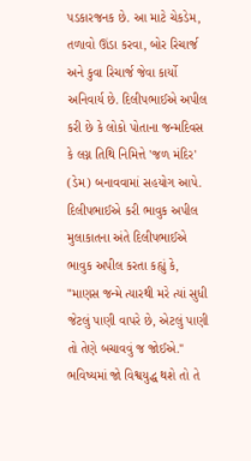પડકારજનક છે. આ માટે ચેકડેમ, તળાવો ઊંડા કરવા, બોર રિચાર્જ અને કુવા રિચાર્જ જેવા કાર્યો અનિવાર્ય છે. દિલીપભાઈએ અપીલ કરી છે કે લોકો પોતાના જન્મદિવસ કે લગ્ન તિથિ નિમિત્તે 'જળ મંદિર' (ડેમ) બનાવવામાં સહયોગ આપે.
દિલીપભાઈએ કરી ભાવુક અપીલ
મુલાકાતના અંતે દિલીપભાઈએ ભાવુક અપીલ કરતા કહ્યું કે, "માણસ જન્મે ત્યારથી મરે ત્યાં સુધી જેટલું પાણી વાપરે છે, એટલું પાણી તો તેણે બચાવવું જ જોઈએ." ભવિષ્યમાં જો વિશ્વયુદ્ધ થશે તો તે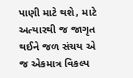પાણી માટે થશે, માટે અત્યારથી જ જાગૃત થઈને જળ સંચય એ જ એકમાત્ર વિકલ્પ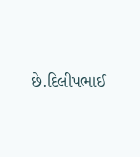છે.દિલીપભાઈ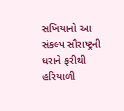સખિયાનો આ સંકલ્પ સૌરાષ્ટ્રની ધરાને ફરીથી હરિયાળી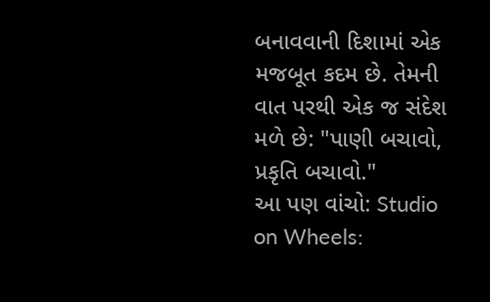બનાવવાની દિશામાં એક મજબૂત કદમ છે. તેમની વાત પરથી એક જ સંદેશ મળે છે: "પાણી બચાવો, પ્રકૃતિ બચાવો."
આ પણ વાંચો: Studio on Wheels: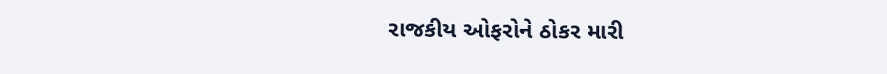રાજકીય ઓફરોને ઠોકર મારી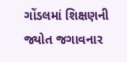ગોંડલમાં શિક્ષણની જ્યોત જગાવનાર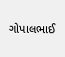ગોપાલભાઈ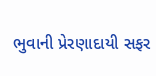ભુવાની પ્રેરણાદાયી સફર